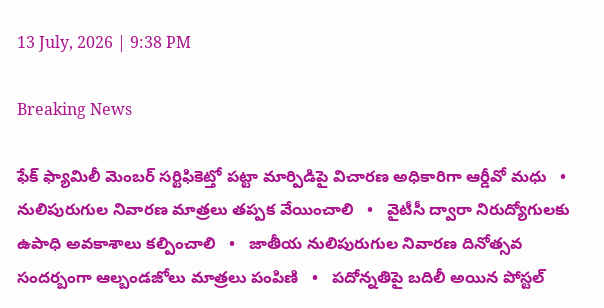13 July, 2026 | 9:38 PM

Breaking News

ఫేక్ ఫ్యామిలీ మెంబర్ సర్టిఫికెట్తో పట్టా మార్పిడిపై విచారణ అధికారిగా ఆర్డీవో మధు   •   నులిపురుగుల నివారణ మాత్రలు తప్పక వేయించాలి   •   వైటీసీ ద్వారా నిరుద్యోగులకు ఉపాధి అవకాశాలు కల్పించాలి   •   జాతీయ నులిపురుగుల నివారణ దినోత్సవ సందర్బంగా ఆల్బండజోలు మాత్రలు పంపిణి   •   పదోన్నతిపై బదిలీ అయిన పోస్టల్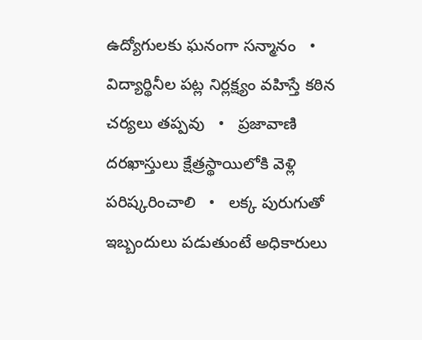ఉద్యోగులకు ఘనంగా సన్మానం   •   విద్యార్థినీల పట్ల నిర్లక్ష్యం వహిస్తే కఠిన చర్యలు తప్పవు   •   ప్రజావాణి దరఖాస్తులు క్షేత్రస్థాయిలోకి వెళ్లి పరిష్కరించాలి   •   లక్క పురుగుతో ఇబ్బందులు పడుతుంటే అధికారులు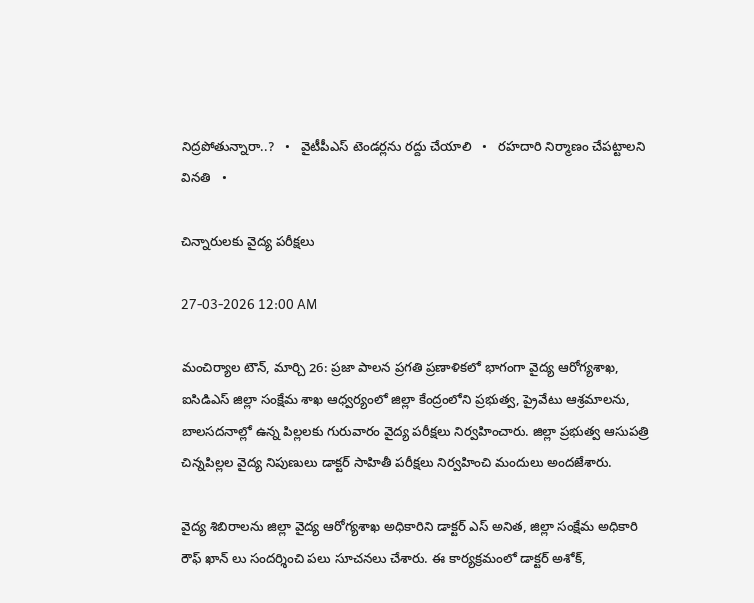నిద్రపోతున్నారా..?   •   వైటీపీఎస్ టెండర్లను రద్దు చేయాలి   •   రహదారి నిర్మాణం చేప‌ట్టాల‌ని వినతి   •

చిన్నారులకు వైద్య పరీక్షలు

27-03-2026 12:00 AM

మంచిర్యాల టౌన్, మార్చి 26: ప్రజా పాలన ప్రగతి ప్రణాళికలో భాగంగా వైద్య ఆరోగ్యశాఖ, ఐసిడిఎస్ జిల్లా సంక్షేమ శాఖ ఆధ్వర్యంలో జిల్లా కేంద్రంలోని ప్రభుత్వ, ప్రైవేటు ఆశ్రమాలను, బాలసదనాల్లో ఉన్న పిల్లలకు గురువారం వైద్య పరీక్షలు నిర్వహించారు. జిల్లా ప్రభుత్వ ఆసుపత్రి చిన్నపిల్లల వైద్య నిపుణులు డాక్టర్ సాహితీ పరీక్షలు నిర్వహించి మందులు అందజేశారు.

వైద్య శిబిరాలను జిల్లా వైద్య ఆరోగ్యశాఖ అధికారిని డాక్టర్ ఎస్ అనిత, జిల్లా సంక్షేమ అధికారి రౌఫ్ ఖాన్ లు సందర్శించి పలు సూచనలు చేశారు. ఈ కార్యక్రమంలో డాక్టర్ అశోక్,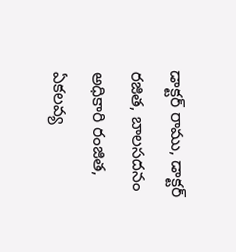డాక్టర్ రాము, డాక్టర్ రజిత, బాలసదనం అధికారి రంజిత, ఏకలవ్య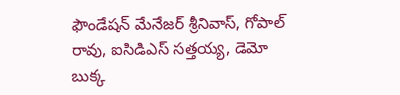ఫౌండేషన్ మేనేజర్ శ్రీనివాస్, గోపాల్ రావు, ఐసిడిఎస్ సత్తయ్య, డెమో బుక్క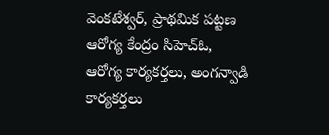వెంకటేశ్వర్, ప్రాథమిక పట్టణ ఆరోగ్య కేంద్రం సిహెచ్‌ఓ, ఆరోగ్య కార్యకర్తలు, అంగన్వాడి కార్యకర్తలు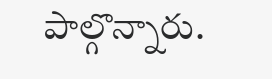పాల్గొన్నారు.